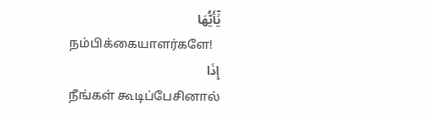يَٰٓأَيُّهَا
நம்பிக்கையாளர்களே!
إِذَا
நீங்கள் கூடிப்பேசினால்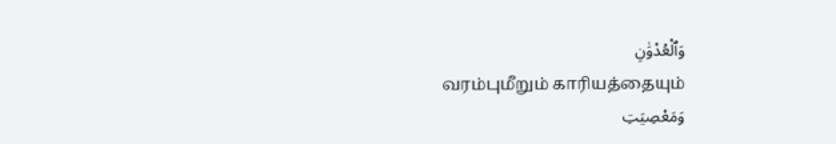وَٱلْعُدْوَٰنِ
வரம்புமீறும் காரியத்தையும்
وَمَعْصِيَتِ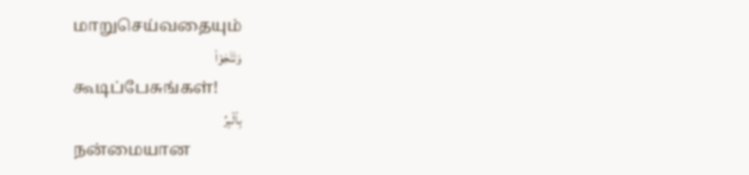மாறுசெய்வதையும்
وَتَنَٰجَوْا۟
கூடிப்பேசுங்கள்!
بِٱلْبِرِّ
நன்மையான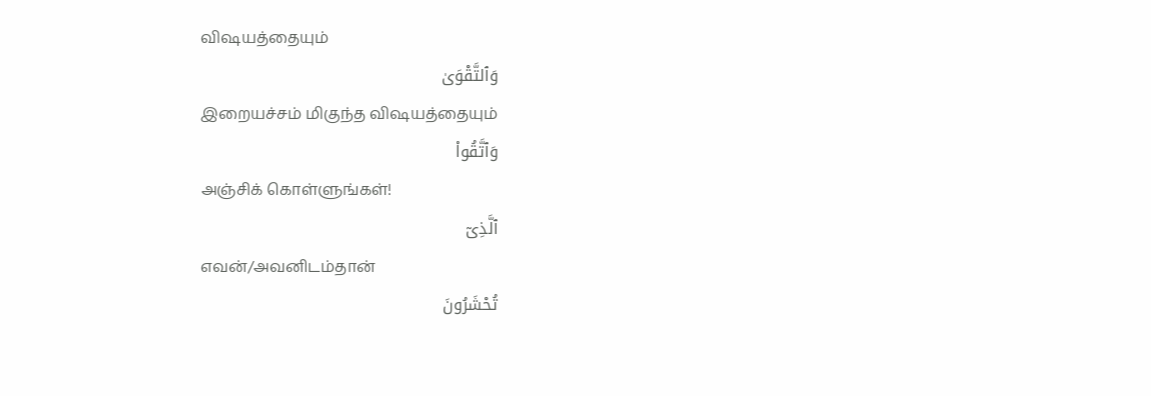விஷயத்தையும்
وَٱلتَّقْوَىٰ
இறையச்சம் மிகுந்த விஷயத்தையும்
وَٱتَّقُوا۟
அஞ்சிக் கொள்ளுங்கள்!
ٱلَّذِىٓ
எவன்/அவனிடம்தான்
تُحْشَرُونَ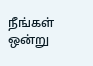நீங்கள் ஒன்று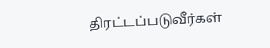திரட்டப்படுவீர்கள்